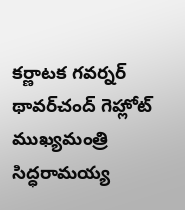కర్ణాటక గవర్నర్ థావర్‌చంద్ గెహ్లోట్ ముఖ్యమంత్రి సిద్ధరామయ్య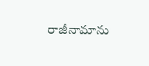రాజీనామాను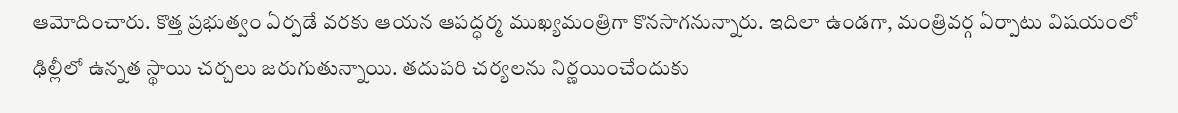ఆమోదించారు. కొత్త ప్రభుత్వం ఏర్పడే వరకు ఆయన ఆపద్ధర్మ ముఖ్యమంత్రిగా కొనసాగనున్నారు. ఇదిలా ఉండగా, మంత్రివర్గ ఏర్పాటు విషయంలో ఢిల్లీలో ఉన్నత స్థాయి చర్చలు జరుగుతున్నాయి. తదుపరి చర్యలను నిర్ణయించేందుకు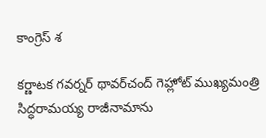కాంగ్రెస్ శ

కర్ణాటక గవర్నర్ థావర్‌చంద్ గెహ్లోట్ ముఖ్యమంత్రి సిద్ధరామయ్య రాజీనామాను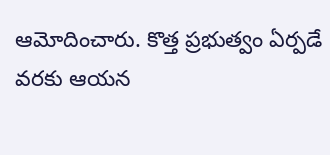ఆమోదించారు. కొత్త ప్రభుత్వం ఏర్పడే వరకు ఆయన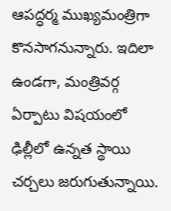ఆపద్ధర్మ ముఖ్యమంత్రిగా కొనసాగనున్నారు. ఇదిలా ఉండగా, మంత్రివర్గ ఏర్పాటు విషయంలో ఢిల్లీలో ఉన్నత స్థాయి చర్చలు జరుగుతున్నాయి.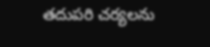తదుపరి చర్యలను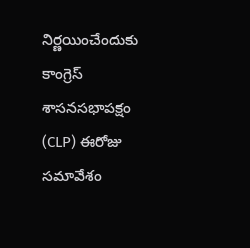నిర్ణయించేందుకు కాంగ్రెస్ శాసనసభాపక్షం (CLP) ఈరోజు సమావేశం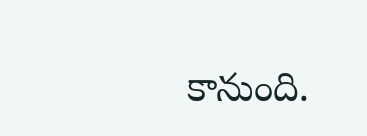కానుంది.